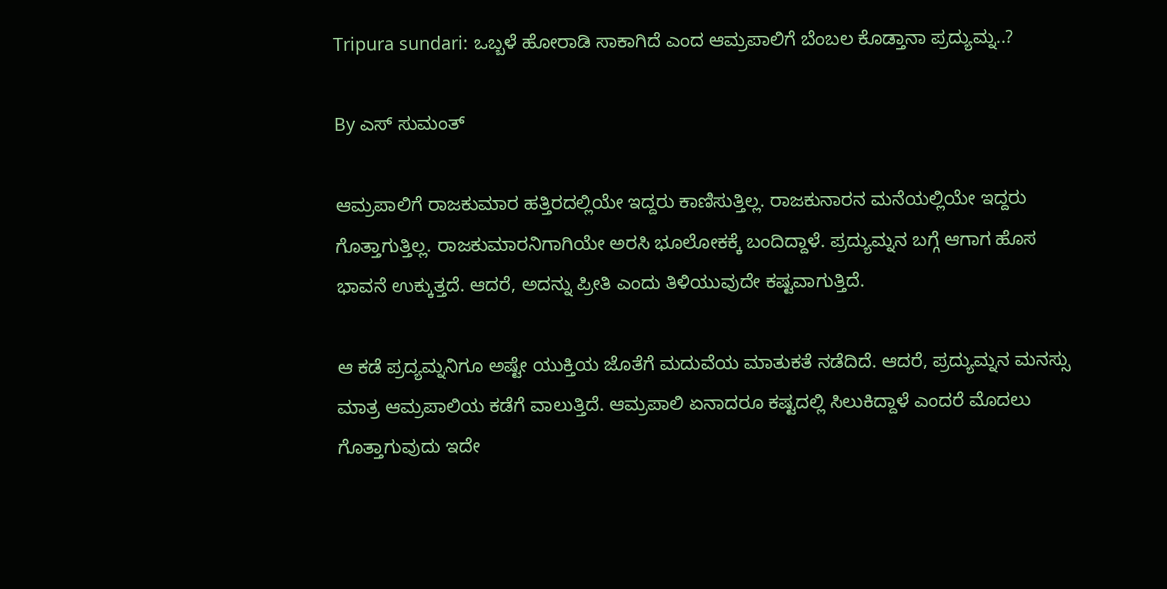Tripura sundari: ಒಬ್ಬಳೆ ಹೋರಾಡಿ ಸಾಕಾಗಿದೆ ಎಂದ ಆಮ್ರಪಾಲಿಗೆ ಬೆಂಬಲ ಕೊಡ್ತಾನಾ ಪ್ರದ್ಯುಮ್ನ..?

By ಎಸ್ ಸುಮಂತ್

ಆಮ್ರಪಾಲಿಗೆ ರಾಜಕುಮಾರ ಹತ್ತಿರದಲ್ಲಿಯೇ ಇದ್ದರು ಕಾಣಿಸುತ್ತಿಲ್ಲ. ರಾಜಕುನಾರನ ಮನೆಯಲ್ಲಿಯೇ ಇದ್ದರು ಗೊತ್ತಾಗುತ್ತಿಲ್ಲ. ರಾಜಕುಮಾರನಿಗಾಗಿಯೇ ಅರಸಿ ಭೂಲೋಕಕ್ಕೆ ಬಂದಿದ್ದಾಳೆ. ಪ್ರದ್ಯುಮ್ನನ ಬಗ್ಗೆ ಆಗಾಗ ಹೊಸ ಭಾವನೆ ಉಕ್ಕುತ್ತದೆ. ಆದರೆ, ಅದನ್ನು ಪ್ರೀತಿ ಎಂದು ತಿಳಿಯುವುದೇ ಕಷ್ಟವಾಗುತ್ತಿದೆ.

ಆ ಕಡೆ ಪ್ರದ್ಯಮ್ನನಿಗೂ ಅಷ್ಟೇ ಯುಕ್ತಿಯ ಜೊತೆಗೆ ಮದುವೆಯ ಮಾತುಕತೆ ನಡೆದಿದೆ. ಆದರೆ, ಪ್ರದ್ಯುಮ್ನನ ಮನಸ್ಸು ಮಾತ್ರ ಆಮ್ರಪಾಲಿಯ ಕಡೆಗೆ ವಾಲುತ್ತಿದೆ. ಆಮ್ರಪಾಲಿ ಏನಾದರೂ ಕಷ್ಟದಲ್ಲಿ ಸಿಲುಕಿದ್ದಾಳೆ ಎಂದರೆ ಮೊದಲು ಗೊತ್ತಾಗುವುದು ಇದೇ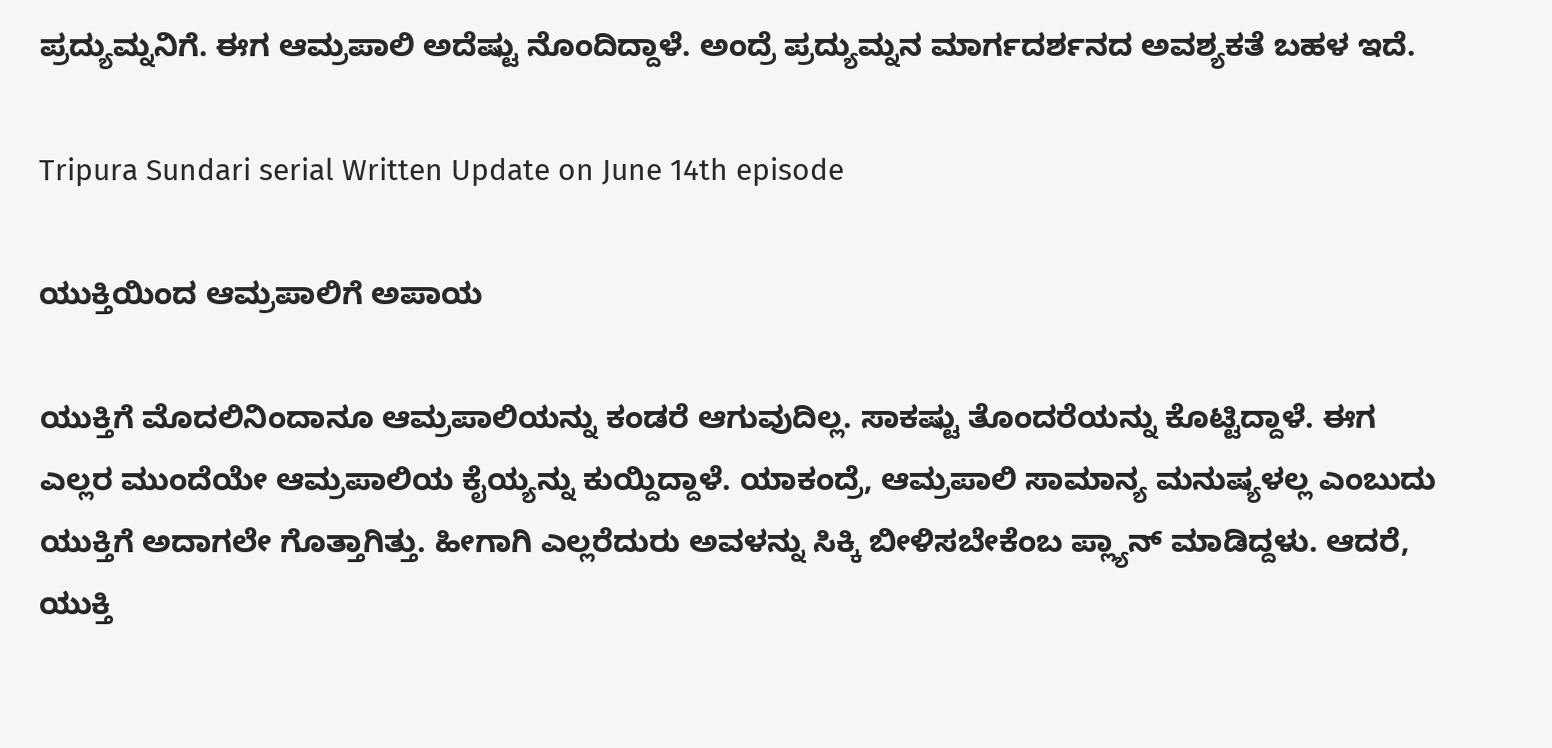ಪ್ರದ್ಯುಮ್ನನಿಗೆ. ಈಗ ಆಮ್ರಪಾಲಿ ಅದೆಷ್ಟು ನೊಂದಿದ್ದಾಳೆ. ಅಂದ್ರೆ ಪ್ರದ್ಯುಮ್ನನ ಮಾರ್ಗದರ್ಶನದ ಅವಶ್ಯಕತೆ ಬಹಳ ಇದೆ.

Tripura Sundari serial Written Update on June 14th episode

ಯುಕ್ತಿಯಿಂದ ಆಮ್ರಪಾಲಿಗೆ ಅಪಾಯ

ಯುಕ್ತಿಗೆ ಮೊದಲಿನಿಂದಾನೂ ಆಮ್ರಪಾಲಿಯನ್ನು ಕಂಡರೆ ಆಗುವುದಿಲ್ಲ. ಸಾಕಷ್ಟು ತೊಂದರೆಯನ್ನು ಕೊಟ್ಟಿದ್ದಾಳೆ. ಈಗ ಎಲ್ಲರ ಮುಂದೆಯೇ ಆಮ್ರಪಾಲಿಯ ಕೈಯ್ಯನ್ನು ಕುಯ್ದಿದ್ದಾಳೆ. ಯಾಕಂದ್ರೆ, ಆಮ್ರಪಾಲಿ ಸಾಮಾನ್ಯ ಮನುಷ್ಯಳಲ್ಲ ಎಂಬುದು ಯುಕ್ತಿಗೆ ಅದಾಗಲೇ ಗೊತ್ತಾಗಿತ್ತು. ಹೀಗಾಗಿ ಎಲ್ಲರೆದುರು ಅವಳನ್ನು ಸಿಕ್ಕಿ ಬೀಳಿಸಬೇಕೆಂಬ ಪ್ಲ್ಯಾನ್ ಮಾಡಿದ್ದಳು. ಆದರೆ, ಯುಕ್ತಿ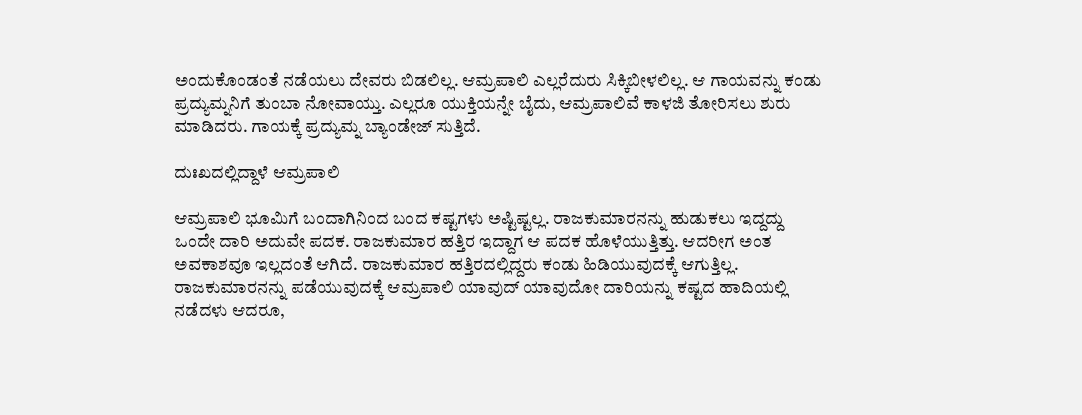ಅಂದುಕೊಂಡಂತೆ ನಡೆಯಲು ದೇವರು ಬಿಡಲಿಲ್ಲ. ಆಮ್ರಪಾಲಿ ಎಲ್ಲರೆದುರು ಸಿಕ್ಕಿಬೀಳಲಿಲ್ಲ. ಆ ಗಾಯವನ್ನು ಕಂಡು ಪ್ರದ್ಯುಮ್ನನಿಗೆ ತುಂಬಾ ನೋವಾಯ್ತು. ಎಲ್ಲರೂ ಯುಕ್ತಿಯನ್ನೇ ಬೈದು, ಆಮ್ರಪಾಲಿವೆ ಕಾಳಜಿ ತೋರಿಸಲು ಶುರು ಮಾಡಿದರು. ಗಾಯಕ್ಕೆ ಪ್ರದ್ಯುಮ್ನ ಬ್ಯಾಂಡೇಜ್ ಸುತ್ತಿದೆ.

ದುಃಖದಲ್ಲಿದ್ದಾಳೆ ಆಮ್ರಪಾಲಿ

ಆಮ್ರಪಾಲಿ ಭೂಮಿಗೆ ಬಂದಾಗಿನಿಂದ ಬಂದ ಕಷ್ಟಗಳು ಅಷ್ಟಿಷ್ಟಲ್ಲ. ರಾಜಕುಮಾರನನ್ನು ಹುಡುಕಲು ಇದ್ದದ್ದು ಒಂದೇ ದಾರಿ ಅದುವೇ ಪದಕ. ರಾಜಕುಮಾರ ಹತ್ತಿರ ಇದ್ದಾಗ ಆ ಪದಕ ಹೊಳೆಯುತ್ತಿತ್ತು. ಆದರೀಗ ಅಂತ ಅವಕಾಶವೂ ಇಲ್ಲದಂತೆ ಆಗಿದೆ. ರಾಜಕುಮಾರ ಹತ್ತಿರದಲ್ಲಿದ್ದರು ಕಂಡು ಹಿಡಿಯುವುದಕ್ಕೆ ಆಗುತ್ತಿಲ್ಲ. ರಾಜಕುಮಾರನನ್ನು ಪಡೆಯುವುದಕ್ಕೆ ಆಮ್ರಪಾಲಿ ಯಾವುದ್ ಯಾವುದೋ ದಾರಿಯನ್ನು ಕಷ್ಟದ ಹಾದಿಯಲ್ಲಿ ನಡೆದಳು ಆದರೂ,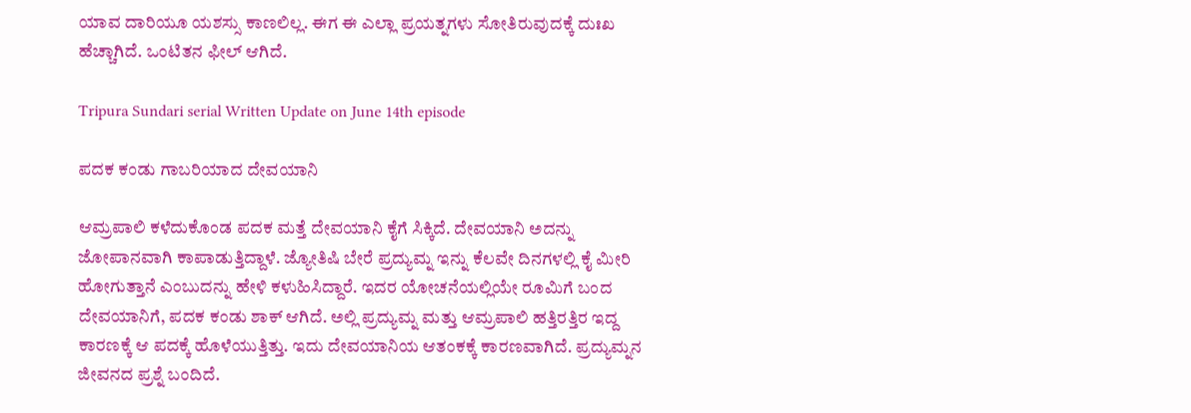ಯಾವ ದಾರಿಯೂ ಯಶಸ್ಸು ಕಾಣಲಿಲ್ಲ. ಈಗ ಈ ಎಲ್ಲಾ ಪ್ರಯತ್ನಗಳು ಸೋತಿರುವುದಕ್ಕೆ ದುಃಖ ಹೆಚ್ಚಾಗಿದೆ. ಒಂಟಿತನ ಫೀಲ್ ಆಗಿದೆ.

Tripura Sundari serial Written Update on June 14th episode

ಪದಕ ಕಂಡು ಗಾಬರಿಯಾದ ದೇವಯಾನಿ

ಆಮ್ರಪಾಲಿ ಕಳೆದುಕೊಂಡ ಪದಕ ಮತ್ತೆ ದೇವಯಾನಿ ಕೈಗೆ ಸಿಕ್ಕಿದೆ. ದೇವಯಾನಿ ಅದನ್ನು ಜೋಪಾನವಾಗಿ ಕಾಪಾಡುತ್ತಿದ್ದಾಳೆ. ಜ್ಯೋತಿಷಿ ಬೇರೆ ಪ್ರದ್ಯುಮ್ನ ಇನ್ನು ಕೆಲವೇ ದಿನಗಳಲ್ಲಿ ಕೈ ಮೀರಿ ಹೋಗುತ್ತಾನೆ ಎಂಬುದನ್ನು ಹೇಳಿ ಕಳುಹಿಸಿದ್ದಾರೆ. ಇದರ ಯೋಚನೆಯಲ್ಲಿಯೇ ರೂಮಿಗೆ ಬಂದ ದೇವಯಾನಿಗೆ, ಪದಕ ಕಂಡು ಶಾಕ್ ಆಗಿದೆ. ಅಲ್ಲಿ ಪ್ರದ್ಯುಮ್ನ ಮತ್ತು ಆಮ್ರಪಾಲಿ ಹತ್ತಿರತ್ತಿರ ಇದ್ದ ಕಾರಣಕ್ಕೆ ಆ ಪದಕ್ಕೆ ಹೊಳೆಯುತ್ತಿತ್ತು. ಇದು ದೇವಯಾನಿಯ ಆತಂಕಕ್ಕೆ ಕಾರಣವಾಗಿದೆ. ಪ್ರದ್ಯುಮ್ನನ ಜೀವನದ ಪ್ರಶ್ನೆ ಬಂದಿದೆ.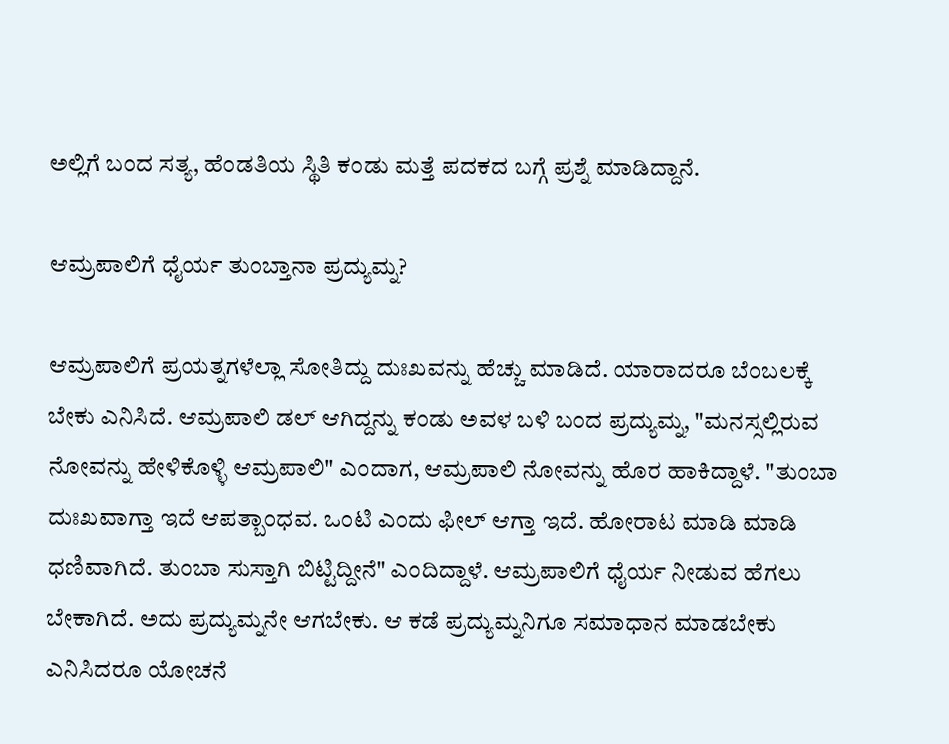ಅಲ್ಲಿಗೆ ಬಂದ ಸತ್ಯ, ಹೆಂಡತಿಯ ಸ್ಥಿತಿ ಕಂಡು ಮತ್ತೆ ಪದಕದ ಬಗ್ಗೆ ಪ್ರಶ್ನೆ ಮಾಡಿದ್ದಾನೆ.

ಆಮ್ರಪಾಲಿಗೆ ಧೈರ್ಯ ತುಂಬ್ತಾನಾ ಪ್ರದ್ಯುಮ್ನ?

ಆಮ್ರಪಾಲಿಗೆ ಪ್ರಯತ್ನಗಳೆಲ್ಲಾ ಸೋತಿದ್ದು ದುಃಖವನ್ನು ಹೆಚ್ಚು ಮಾಡಿದೆ. ಯಾರಾದರೂ ಬೆಂಬಲಕ್ಕೆ ಬೇಕು ಎನಿಸಿದೆ. ಆಮ್ರಪಾಲಿ ಡಲ್ ಆಗಿದ್ದನ್ನು ಕಂಡು ಅವಳ ಬಳಿ ಬಂದ ಪ್ರದ್ಯುಮ್ನ, "ಮನಸ್ಸಲ್ಲಿರುವ ನೋವನ್ನು ಹೇಳಿಕೊಳ್ಳಿ ಆಮ್ರಪಾಲಿ" ಎಂದಾಗ, ಆಮ್ರಪಾಲಿ ನೋವನ್ನು ಹೊರ ಹಾಕಿದ್ದಾಳೆ. "ತುಂಬಾ ದುಃಖವಾಗ್ತಾ ಇದೆ ಆಪತ್ಬಾಂಧವ. ಒಂಟಿ ಎಂದು ಫೀಲ್ ಆಗ್ತಾ ಇದೆ. ಹೋರಾಟ ಮಾಡಿ ಮಾಡಿ ಧಣಿವಾಗಿದೆ. ತುಂಬಾ ಸುಸ್ತಾಗಿ ಬಿಟ್ಟಿದ್ದೀನೆ" ಎಂದಿದ್ದಾಳೆ. ಆಮ್ರಪಾಲಿಗೆ ಧೈರ್ಯ ನೀಡುವ ಹೆಗಲು ಬೇಕಾಗಿದೆ. ಅದು ಪ್ರದ್ಯುಮ್ನನೇ ಆಗಬೇಕು. ಆ ಕಡೆ ಪ್ರದ್ಯುಮ್ನನಿಗೂ ಸಮಾಧಾನ ಮಾಡಬೇಕು ಎನಿಸಿದರೂ ಯೋಚನೆ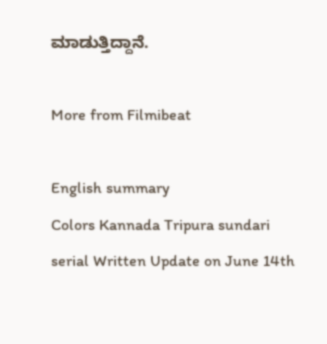ಮಾಡುತ್ತಿದ್ದಾನೆ.

More from Filmibeat

English summary
Colors Kannada Tripura sundari serial Written Update on June 14th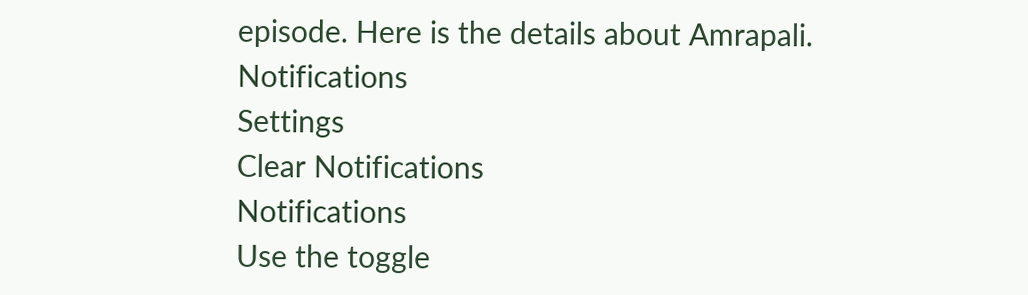episode. Here is the details about Amrapali.
Notifications
Settings
Clear Notifications
Notifications
Use the toggle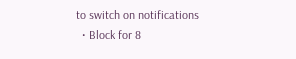to switch on notifications
  • Block for 8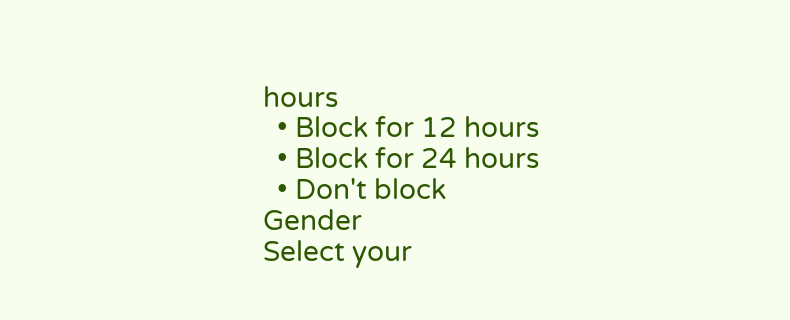hours
  • Block for 12 hours
  • Block for 24 hours
  • Don't block
Gender
Select your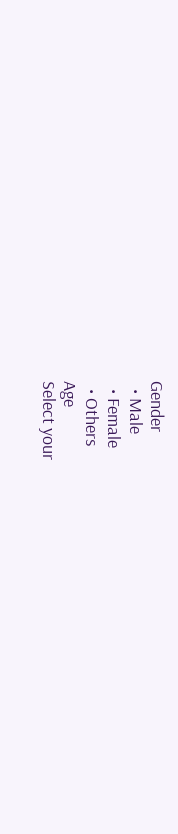Gender
  • Male
  • Female
  • Others
Age
Select your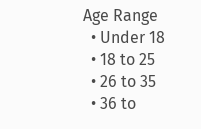Age Range
  • Under 18
  • 18 to 25
  • 26 to 35
  • 36 to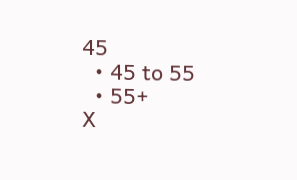45
  • 45 to 55
  • 55+
X